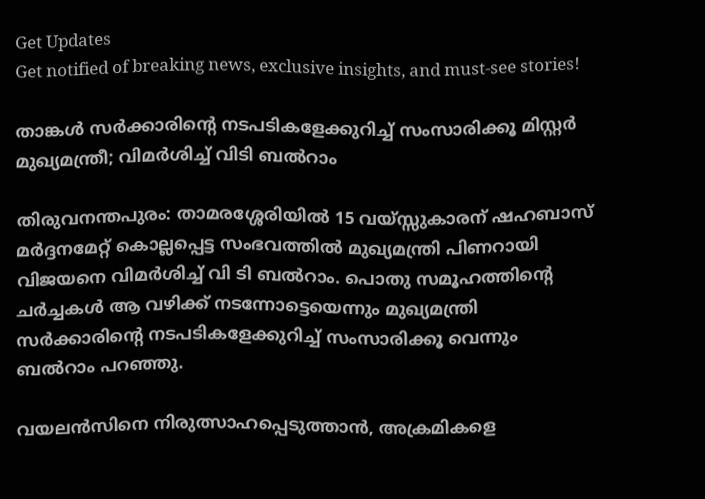Get Updates
Get notified of breaking news, exclusive insights, and must-see stories!

താങ്കൾ സർക്കാരിന്റെ നടപടികളേക്കുറിച്ച് സംസാരിക്കൂ മിസ്റ്റർ മുഖ്യമന്ത്രീ; വിമർശിച്ച് വിടി ബൽറാം

തിരുവനന്തപുരം: താമരശ്ശേരിയിൽ 15 വയ്സ്സുകാരന്‌ ഷഹബാസ് മർദ്ദനമേറ്റ് കൊല്ലപ്പെട്ട സംഭവത്തിൽ മുഖ്യമന്ത്രി പിണറായി വിജയനെ വിമർശിച്ച് വി ടി ബൽറാം. പൊതു സമൂഹത്തിന്റെ ചർച്ചകൾ ആ വഴിക്ക് നടന്നോട്ടെയെന്നും മുഖ്യമന്ത്രി സർക്കാരിന്റെ നടപടികളേക്കുറിച്ച് സംസാരിക്കൂ വെന്നും ബൽറാം പറഞ്ഞു.

വയലൻസിനെ നിരുത്സാഹപ്പെടുത്താൻ, അക്രമികളെ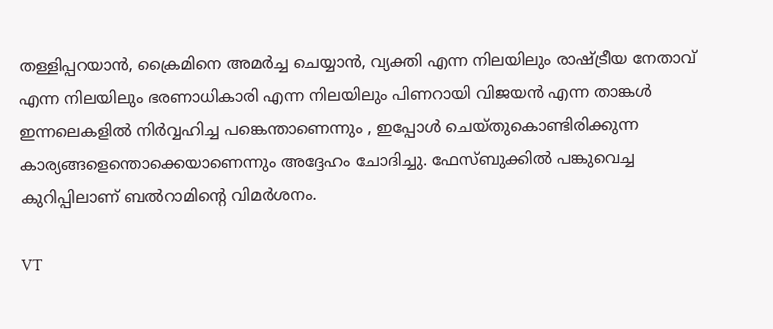തള്ളിപ്പറയാൻ, ക്രൈമിനെ അമർച്ച ചെയ്യാൻ, വ്യക്തി എന്ന നിലയിലും രാഷ്ട്രീയ നേതാവ് എന്ന നിലയിലും ഭരണാധികാരി എന്ന നിലയിലും പിണറായി വിജയൻ എന്ന താങ്കൾ ഇന്നലെകളിൽ നിർവ്വഹിച്ച പങ്കെന്താണെന്നും , ഇപ്പോൾ ചെയ്തുകൊണ്ടിരിക്കുന്ന കാര്യങ്ങളെന്തൊക്കെയാണെന്നും അദ്ദേഹം ചോദിച്ചു. ഫേസ്ബുക്കിൽ പങ്കുവെച്ച കുറിപ്പിലാണ് ബൽറാമിന്റെ വിമർശനം.

VT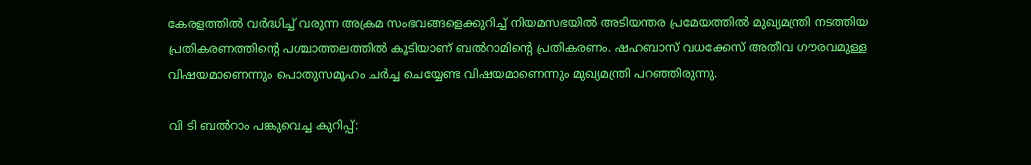കേരളത്തിൽ വർദ്ധിച്ച് വരുന്ന അക്രമ സംഭവങ്ങളെക്കുറിച്ച് നിയമസഭയിൽ അടിയന്തര പ്രമേയത്തിൽ മുഖ്യമന്ത്രി നടത്തിയ പ്രതികരണത്തിന്റെ പശ്ചാത്തലത്തിൽ കൂടിയാണ് ബൽറാമിന്റെ പ്രതികരണം. ഷഹബാസ് വധക്കേസ് അതീവ ഗൗരവമുള്ള വിഷയമാണെന്നും പൊതുസമൂഹം ചർച്ച ചെയ്യേണ്ട വിഷയമാണെന്നും മുഖ്യമന്ത്രി പറഞ്ഞിരുന്നു.

വി ടി ബൽറാം പങ്കുവെച്ച കുറിപ്പ്: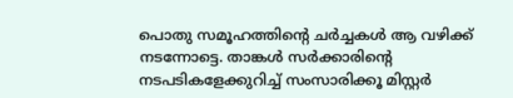പൊതു സമൂഹത്തിന്റെ ചർച്ചകൾ ആ വഴിക്ക് നടന്നോട്ടെ. താങ്കൾ സർക്കാരിന്റെ നടപടികളേക്കുറിച്ച് സംസാരിക്കൂ മിസ്റ്റർ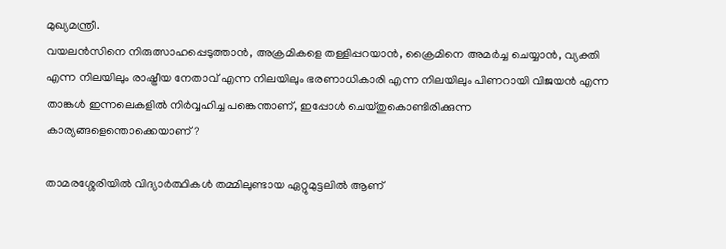മുഖ്യമന്ത്രീ.
വയലൻസിനെ നിരുത്സാഹപ്പെടുത്താൻ, അക്രമികളെ തള്ളിപ്പറയാൻ, ക്രൈമിനെ അമർച്ച ചെയ്യാൻ, വ്യക്തി എന്ന നിലയിലും രാഷ്ട്രീയ നേതാവ് എന്ന നിലയിലും ഭരണാധികാരി എന്ന നിലയിലും പിണറായി വിജയൻ എന്ന താങ്കൾ ഇന്നലെകളിൽ നിർവ്വഹിച്ച പങ്കെന്താണ്, ഇപ്പോൾ ചെയ്തുകൊണ്ടിരിക്കുന്ന കാര്യങ്ങളെന്തൊക്കെയാണ്?

താമരശ്ശേരിയിൽ വിദ്യാർത്ഥികൾ തമ്മിലുണ്ടായ ഏറ്റുമുട്ടലിൽ ആണ്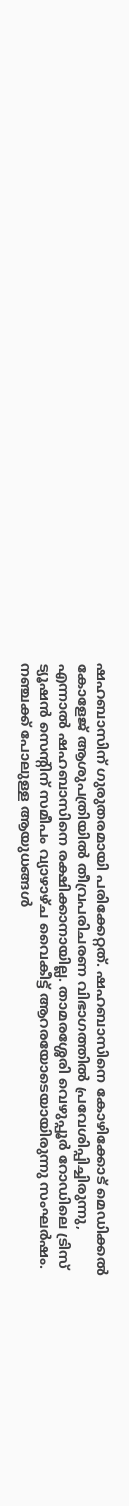ഷഹബാസിന് ഗുരുതരമായി പരിക്കേറ്റത്. ഷഹബാസിനെ കോഴിക്കോട് മെഡിക്കൽ കോളേജ് ആശുപത്രിയിൽ തീവ്രപരിചരണ വിഭാഗത്തിൽ പ്രവേശിപ്പിച്ചിരുന്നു, എന്നാൽ ഷഹബാസിനെ രക്ഷിക്കാനായില്ല. താമരശ്ശേരി വെഴുപ്പൂർ റോഡിലെ ട്രിസ് ട്യൂഷൻ സെന്റിന് സമീപം വ്യാഴാഴ്ച വൈകീട്ട് ആറരയോടെയായിരുന്നു സംഘർഷം. നഞ്ചക്ക് പോലുള്ള ആയുധങ്ങൾ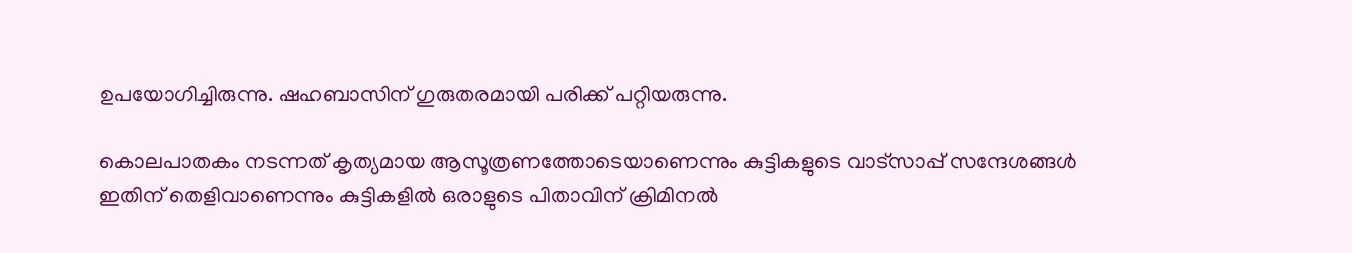ഉപയോഗിച്ചിരുന്നു. ഷഹബാസിന് ഗുരുതരമായി പരിക്ക് പറ്റിയരുന്നു.

കൊലപാതകം നടന്നത് കൃത്യമായ ആസൂത്രണത്തോടെയാണെന്നും കുട്ടികളുടെ വാട്സാപ്പ് സന്ദേശങ്ങൾ ഇതിന് തെളിവാണെന്നും കുട്ടികളിൽ ഒരാളുടെ പിതാവിന് ക്രിമിനൽ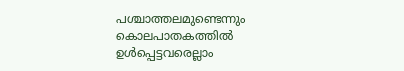പശ്ചാത്തലമുണ്ടെന്നും കൊലപാതകത്തിൽ ഉൾപ്പെട്ടവരെല്ലാം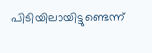പിടിയിലായിട്ടുണ്ടെന്ന്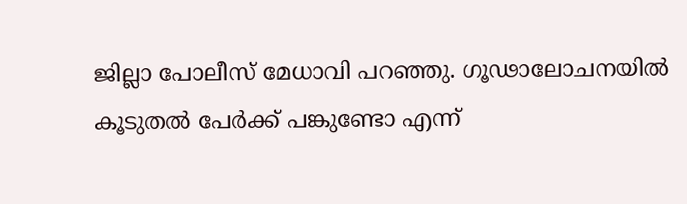ജില്ലാ പോലീസ് മേധാവി പറഞ്ഞു. ഗൂഢാലോചനയിൽ കൂടുതൽ പേർക്ക് പങ്കുണ്ടോ എന്ന്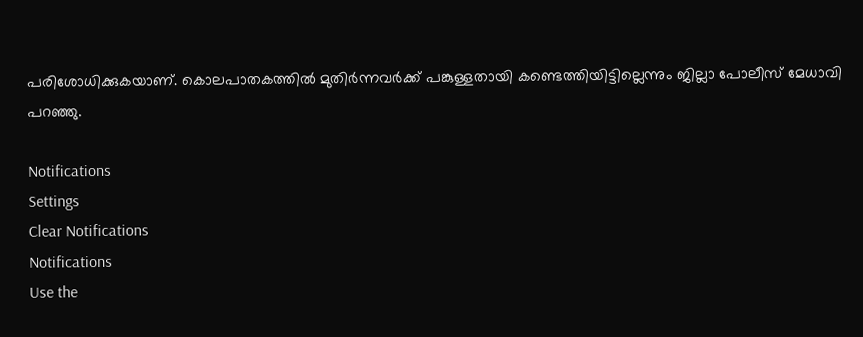പരിശോധിക്കുകയാണ്. കൊലപാതകത്തിൽ മുതിർന്നവർക്ക് പങ്കുള്ളതായി കണ്ടെത്തിയിട്ടില്ലെന്നും ജില്ലാ പോലീസ് മേധാവി പറഞ്ഞു.

Notifications
Settings
Clear Notifications
Notifications
Use the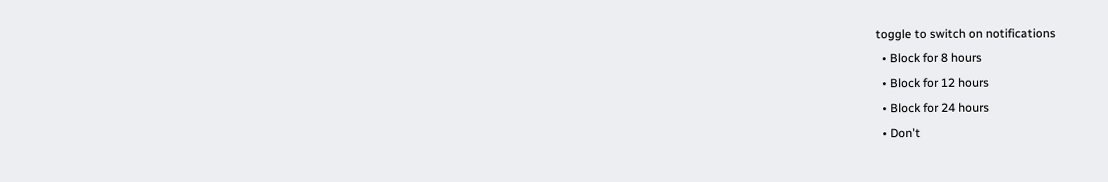toggle to switch on notifications
  • Block for 8 hours
  • Block for 12 hours
  • Block for 24 hours
  • Don't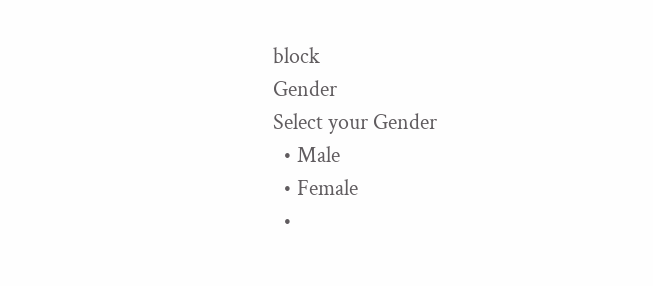block
Gender
Select your Gender
  • Male
  • Female
  •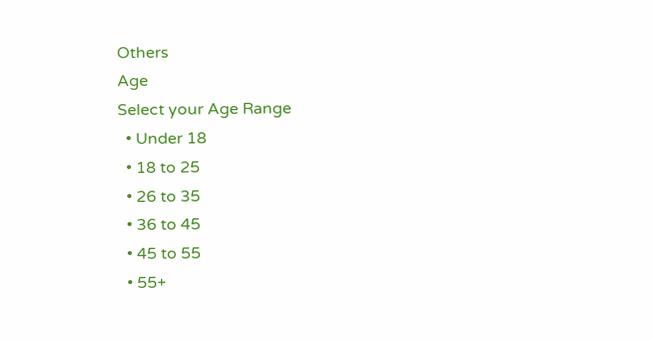Others
Age
Select your Age Range
  • Under 18
  • 18 to 25
  • 26 to 35
  • 36 to 45
  • 45 to 55
  • 55+